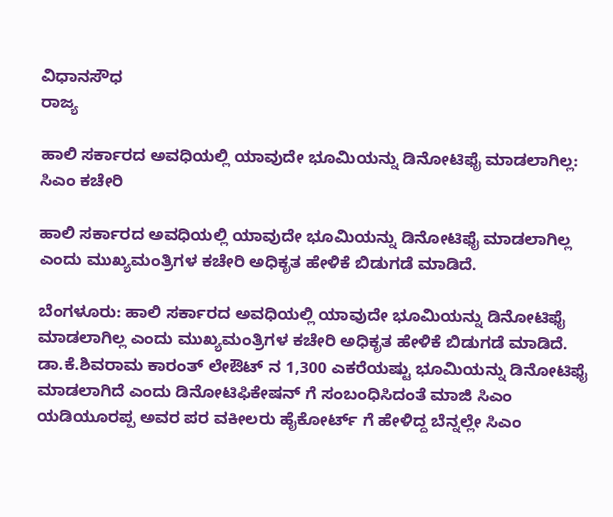ವಿಧಾನಸೌಧ
ರಾಜ್ಯ

ಹಾಲಿ ಸರ್ಕಾರದ ಅವಧಿಯಲ್ಲಿ ಯಾವುದೇ ಭೂಮಿಯನ್ನು ಡಿನೋಟಿಫೈ ಮಾಡಲಾಗಿಲ್ಲ: ಸಿಎಂ ಕಚೇರಿ

ಹಾಲಿ ಸರ್ಕಾರದ ಅವಧಿಯಲ್ಲಿ ಯಾವುದೇ ಭೂಮಿಯನ್ನು ಡಿನೋಟಿಫೈ ಮಾಡಲಾಗಿಲ್ಲ ಎಂದು ಮುಖ್ಯಮಂತ್ರಿಗಳ ಕಚೇರಿ ಅಧಿಕೃತ ಹೇಳಿಕೆ ಬಿಡುಗಡೆ ಮಾಡಿದೆ.

ಬೆಂಗಳೂರು: ಹಾಲಿ ಸರ್ಕಾರದ ಅವಧಿಯಲ್ಲಿ ಯಾವುದೇ ಭೂಮಿಯನ್ನು ಡಿನೋಟಿಫೈ ಮಾಡಲಾಗಿಲ್ಲ ಎಂದು ಮುಖ್ಯಮಂತ್ರಿಗಳ ಕಚೇರಿ ಅಧಿಕೃತ ಹೇಳಿಕೆ ಬಿಡುಗಡೆ ಮಾಡಿದೆ.
ಡಾ.ಕೆ.ಶಿವರಾಮ ಕಾರಂತ್ ಲೇಔಟ್ ನ 1,300 ಎಕರೆಯಷ್ಟು ಭೂಮಿಯನ್ನು ಡಿನೋಟಿಫೈ ಮಾಡಲಾಗಿದೆ ಎಂದು ಡಿನೋಟಿಫಿಕೇಷನ್ ಗೆ ಸಂಬಂಧಿಸಿದಂತೆ ಮಾಜಿ ಸಿಎಂ ಯಡಿಯೂರಪ್ಪ ಅವರ ಪರ ವಕೀಲರು ಹೈಕೋರ್ಟ್ ಗೆ ಹೇಳಿದ್ದ ಬೆನ್ನಲ್ಲೇ ಸಿಎಂ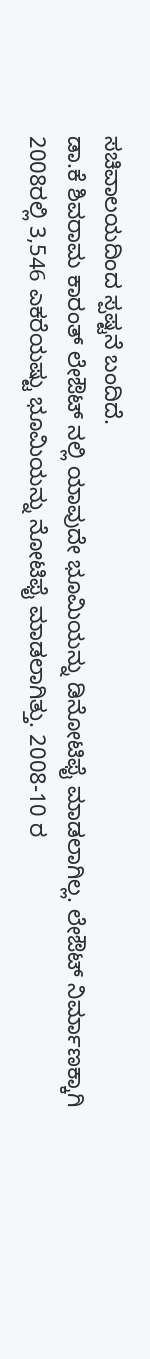ಸಚಿವಾಲಯದಿಂದ ಸ್ಪಷ್ಟನೆ ಬಂದಿದೆ.
ಡಾ.ಕೆ ಶಿವರಾಮ ಕಾರಂತ್ ಲೇಔಟ್ ನಲ್ಲಿ ಯಾವುದೇ ಭೂಮಿಯನ್ನು ಡಿನೋಟಿಫೈ ಮಾಡಲಾಗಿಲ್ಲ. ಲೇಔಟ್ ನಿರ್ಮಾಣಕ್ಕಾಗಿ 2008ರಲ್ಲಿ 3,546 ಎಕರೆಯಷ್ಟು ಭೂಮಿಯನ್ನು ನೋಟಿಫೈ ಮಾಡಲಾಗಿತ್ತು. 2008-10 ರ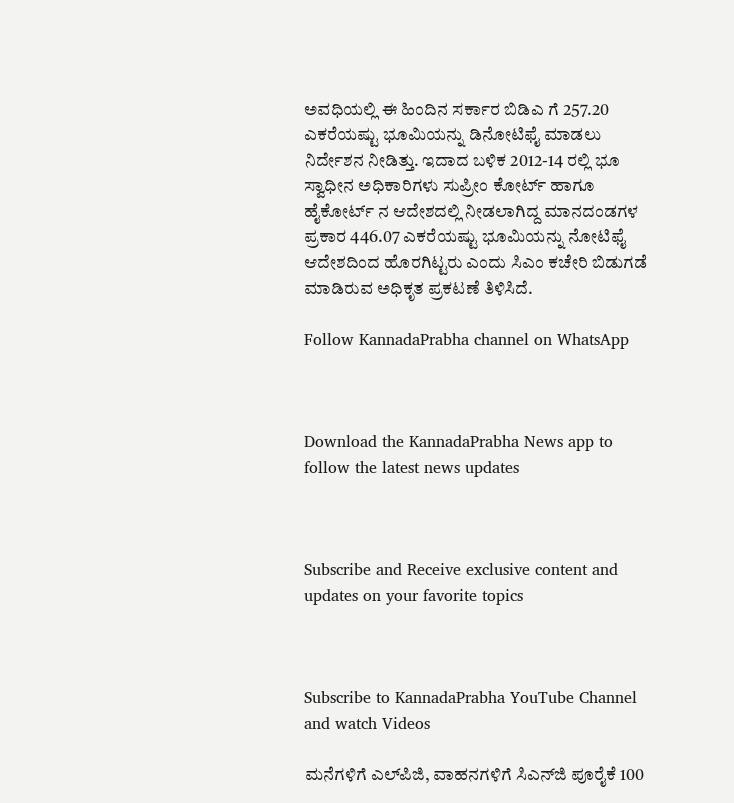ಅವಧಿಯಲ್ಲಿ ಈ ಹಿಂದಿನ ಸರ್ಕಾರ ಬಿಡಿಎ ಗೆ 257.20 ಎಕರೆಯಷ್ಟು ಭೂಮಿಯನ್ನು ಡಿನೋಟಿಫೈ ಮಾಡಲು ನಿರ್ದೇಶನ ನೀಡಿತ್ತು. ಇದಾದ ಬಳಿಕ 2012-14 ರಲ್ಲಿ ಭೂ ಸ್ವಾಧೀನ ಅಧಿಕಾರಿಗಳು ಸುಪ್ರೀಂ ಕೋರ್ಟ್ ಹಾಗೂ ಹೈಕೋರ್ಟ್ ನ ಆದೇಶದಲ್ಲಿ ನೀಡಲಾಗಿದ್ದ ಮಾನದಂಡಗಳ ಪ್ರಕಾರ 446.07 ಎಕರೆಯಷ್ಟು ಭೂಮಿಯನ್ನು ನೋಟಿಫೈ ಆದೇಶದಿಂದ ಹೊರಗಿಟ್ಟರು ಎಂದು ಸಿಎಂ ಕಚೇರಿ ಬಿಡುಗಡೆ ಮಾಡಿರುವ ಅಧಿಕೃತ ಪ್ರಕಟಣೆ ತಿಳಿಸಿದೆ.

Follow KannadaPrabha channel on WhatsApp



Download the KannadaPrabha News app to follow the latest news updates



Subscribe and Receive exclusive content and updates on your favorite topics



Subscribe to KannadaPrabha YouTube Channel and watch Videos

ಮನೆಗಳಿಗೆ ಎಲ್‌ಪಿಜಿ, ವಾಹನಗಳಿಗೆ ಸಿಎನ್‌ಜಿ ಪೂರೈಕೆ 100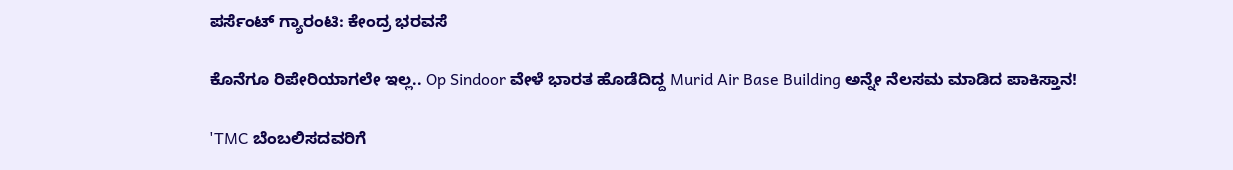ಪರ್ಸೆಂಟ್ ಗ್ಯಾರಂಟಿ: ಕೇಂದ್ರ ಭರವಸೆ

ಕೊನೆಗೂ ರಿಪೇರಿಯಾಗಲೇ ಇಲ್ಲ.. Op Sindoor ವೇಳೆ ಭಾರತ ಹೊಡೆದಿದ್ದ Murid Air Base Building ಅನ್ನೇ ನೆಲಸಮ ಮಾಡಿದ ಪಾಕಿಸ್ತಾನ!

'TMC ಬೆಂಬಲಿಸದವರಿಗೆ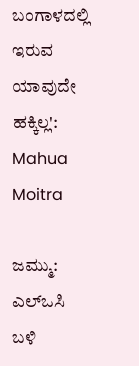ಬಂಗಾಳದಲ್ಲಿ ಇರುವ ಯಾವುದೇ ಹಕ್ಕಿಲ್ಲ': Mahua Moitra

ಜಮ್ಮು: ಎಲ್‌ಒಸಿ ಬಳಿ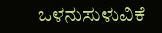ಒಳನುಸುಳುವಿಕೆ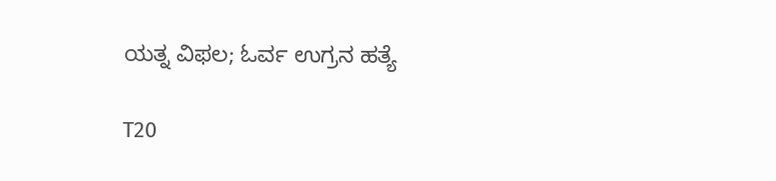ಯತ್ನ ವಿಫಲ; ಓರ್ವ ಉಗ್ರನ ಹತ್ಯೆ

T20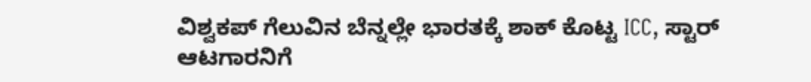ವಿಶ್ವಕಪ್ ಗೆಲುವಿನ ಬೆನ್ನಲ್ಲೇ ಭಾರತಕ್ಕೆ ಶಾಕ್ ಕೊಟ್ಟ ICC, ಸ್ಟಾರ್ ಆಟಗಾರನಿಗೆ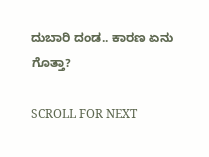ದುಬಾರಿ ದಂಡ.. ಕಾರಣ ಏನು ಗೊತ್ತಾ?

SCROLL FOR NEXT